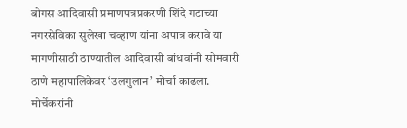बोगस आदिवासी प्रमाणपत्रप्रकरणी शिंदे गटाच्या नगरसेविका सुलेखा चव्हाण यांना अपात्र करावे या मागणीसाठी ठाण्यातील आदिवासी बांधवांनी सोमवारी ठाणे महापालिकेवर ‘उलगुलान’ मोर्चा काढला. मोर्चेकरांनी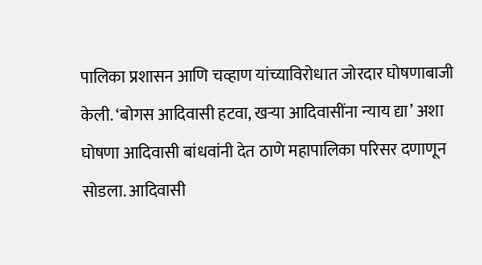पालिका प्रशासन आणि चव्हाण यांच्याविरोधात जोरदार घोषणाबाजी केली. ‘बोगस आदिवासी हटवा, खऱ्या आदिवासींना न्याय द्या’ अशा घोषणा आदिवासी बांधवांनी देत ठाणे महापालिका परिसर दणाणून सोडला. आदिवासी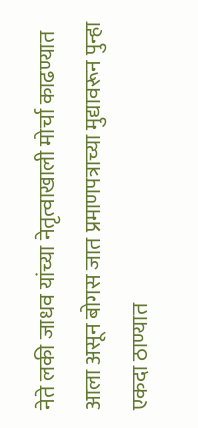नेते लकी जाधव यांच्या नेतृत्वाखाली मोर्चा काढण्यात आला असून बोगस जात प्रमाणपत्राच्या मुद्यावरून पुन्हा एकदा ठाण्यात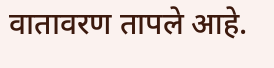वातावरण तापले आहे.